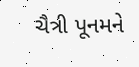ચૈત્રી પૂનમને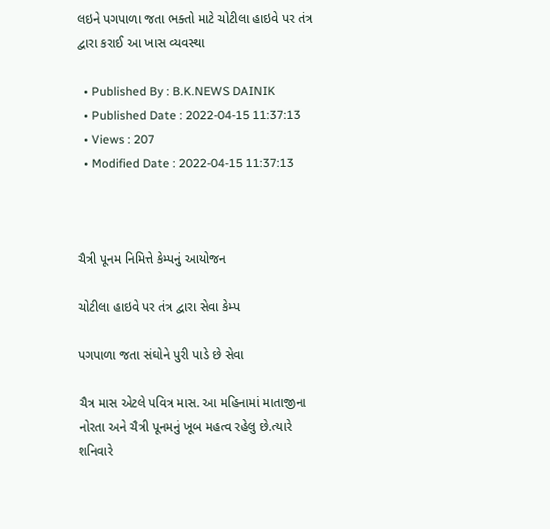લઇને પગપાળા જતા ભક્તો માટે ચોટીલા હાઇવે પર તંત્ર દ્વારા કરાઈ આ ખાસ વ્યવસ્થા

  • Published By : B.K.NEWS DAINIK
  • Published Date : 2022-04-15 11:37:13
  • Views : 207
  • Modified Date : 2022-04-15 11:37:13



ચૈત્રી પૂનમ નિમિત્તે કેમ્પનું આયોજન

ચોટીલા હાઇવે પર તંત્ર દ્વારા સેવા કેમ્પ

પગપાળા જતા સંઘોને પુરી પાડે છે સેવા

ચૈત્ર માસ એટલે પવિત્ર માસ. આ મહિનામાં માતાજીના નોરતા અને ચૈત્રી પૂનમનું ખૂબ મહત્વ રહેલુ છે.ત્યારે શનિવારે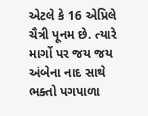એટલે કે 16 એપ્રિલે ચૈત્રી પૂનમ છે. ત્યારે માર્ગો પર જય જય અંબેના નાદ સાથે ભક્તો પગપાળા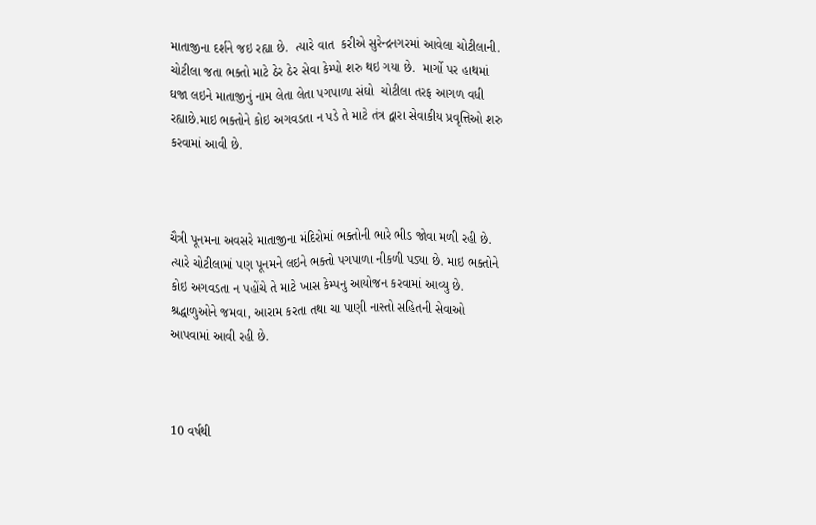માતાજીના દર્શને જઇ રહ્યા છે.  ત્યારે વાત  કરીએ સુરેન્દ્રનગરમાં આવેલા ચોટીલાની.  ચોટીલા જતા ભક્તો માટે ઠેર ઠેર સેવા કેમ્પો શરુ થઇ ગયા છે.  માર્ગો પર હાથમાં ઘજા લઇને માતાજીનું નામ લેતા લેતા પગપાળા સંઘો  ચોટીલા તરફ આગળ વધી રહ્યાછે.માઇ ભક્તોને કોઇ અગવડતા ન પડે તે માટે તંત્ર દ્વારા સેવાકીય પ્રવૃત્તિઓ શરુ કરવામાં આવી છે.



ચૈત્રી પૂનમના અવસરે માતાજીના મંદિરોમાં ભક્તોની ભારે ભીડ જોવા મળી રહી છે. ત્યારે ચોટીલામાં પણ પૂનમને લઇને ભક્તો પગપાળા નીકળી પડ્યા છે. માઇ ભક્તોને કોઇ અગવડતા ન પહોંચે તે માટે ખાસ કેમ્પનુ આયોજન કરવામાં આવ્યુ છે. શ્રદ્ધાળુઓને જમવા, આરામ કરતા તથા ચા પાણી નાસ્તો સહિતની સેવાઓ આપવામાં આવી રહી છે.



10 વર્ષથી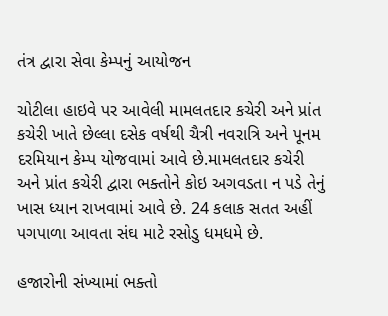તંત્ર દ્વારા સેવા કેમ્પનું આયોજન

ચોટીલા હાઇવે પર આવેલી મામલતદાર કચેરી અને પ્રાંત કચેરી ખાતે છેલ્લા દસેક વર્ષથી ચૈત્રી નવરાત્રિ અને પૂનમ દરમિયાન કેમ્પ યોજવામાં આવે છે.મામલતદાર કચેરી અને પ્રાંત કચેરી દ્વારા ભક્તોને કોઇ અગવડતા ન પડે તેનું ખાસ ધ્યાન રાખવામાં આવે છે. 24 કલાક સતત અહીં પગપાળા આવતા સંઘ માટે રસોડુ ધમધમે છે.

હજારોની સંખ્યામાં ભક્તો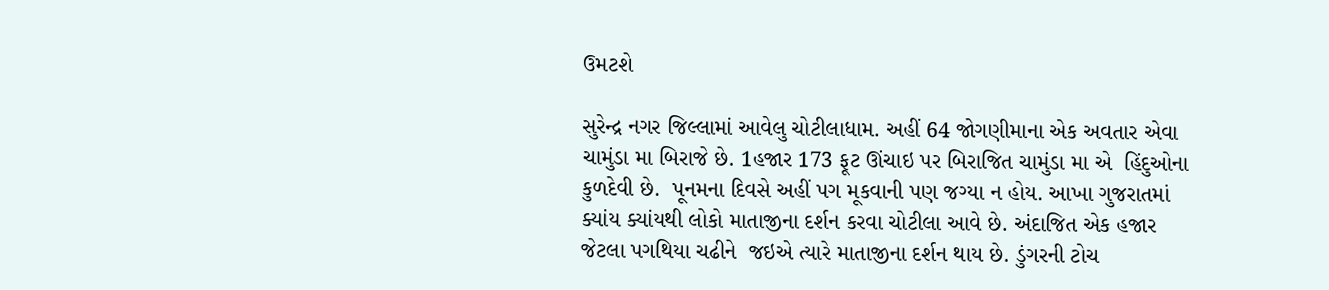ઉમટશે

સુરેન્દ્ર નગર જિલ્લામાં આવેલુ ચોટીલાધામ. અહીં 64 જોગણીમાના એક અવતાર એવા ચામુંડા મા બિરાજે છે. 1હજાર 173 ફૂટ ઊંચાઇ પર બિરાજિત ચામુંડા મા એ  હિંદુઓના કુળદેવી છે.  પૂનમના દિવસે અહીં પગ મૂકવાની પણ જગ્યા ન હોય. આખા ગુજરાતમાં ક્યાંય ક્યાંયથી લોકો માતાજીના દર્શન કરવા ચોટીલા આવે છે. અંદાજિત એક હજાર જેટલા પગથિયા ચઢીને  જઇએ ત્યારે માતાજીના દર્શન થાય છે. ડુંગરની ટોચ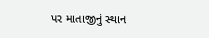પર માતાજીનું સ્થાન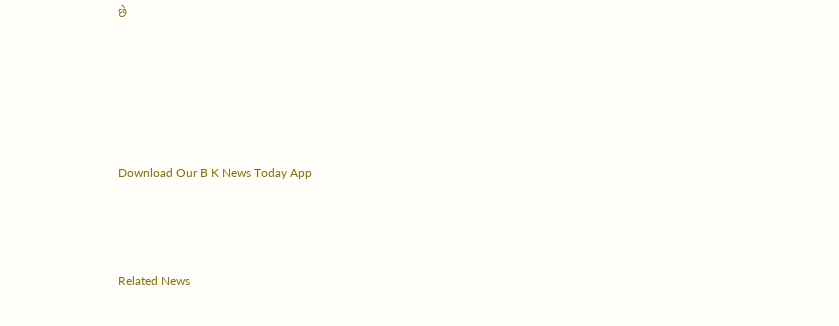છે





Download Our B K News Today App



Related News